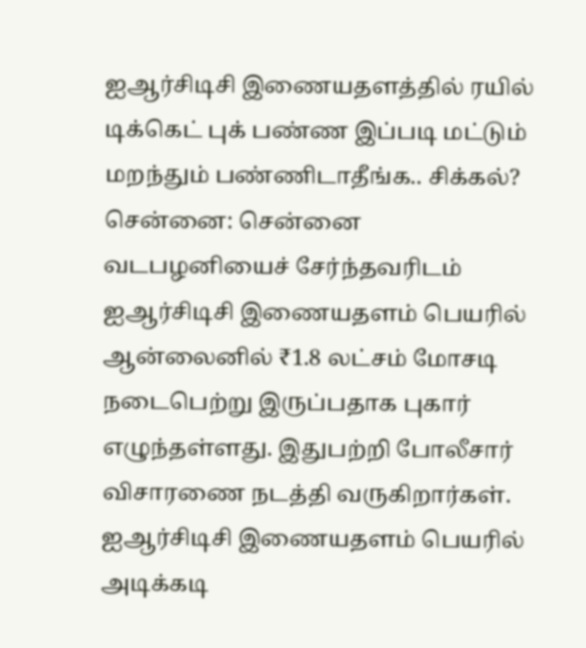ஐஆர்சிடிசி இணையதளத்தில் ரயில் டிக்கெட் புக் பண்ண இப்படி மட்டும் மறந்தும் பண்ணிடாதீங்க.. சிக்கல்?
சென்னை: சென்னை வடபழனியைச் சேர்ந்தவரிடம் ஐஆர்சிடிசி இணையதளம் பெயரில் ஆன்லைனில் ₹1.8 லட்சம் மோசடி நடைபெற்று இருப்பதாக புகார் எழுந்தள்ளது. இதுபற்றி போலீசார் விசாரணை நடத்தி வருகிறார்கள்.
ஐஆர்சிடிசி இணையதளம் பெயரில் அடிக்கடி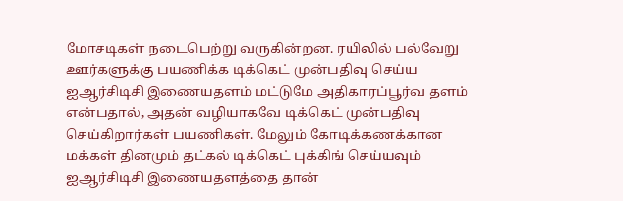மோசடிகள் நடைபெற்று வருகின்றன. ரயிலில் பல்வேறு ஊர்களுக்கு பயணிக்க டிக்கெட் முன்பதிவு செய்ய ஐஆர்சிடிசி இணையதளம் மட்டுமே அதிகாரப்பூர்வ தளம் என்பதால், அதன் வழியாகவே டிக்கெட் முன்பதிவு செய்கிறார்கள் பயணிகள். மேலும் கோடிக்கணக்கான மக்கள் தினமும் தட்கல் டிக்கெட் புக்கிங் செய்யவும் ஐஆர்சிடிசி இணையதளத்தை தான்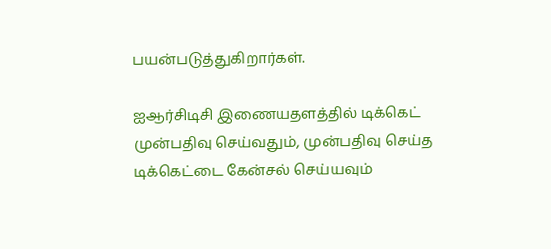பயன்படுத்துகிறார்கள்.

ஐஆர்சிடிசி இணையதளத்தில் டிக்கெட் முன்பதிவு செய்வதும், முன்பதிவு செய்த டிக்கெட்டை கேன்சல் செய்யவும்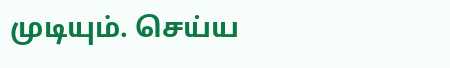முடியும். செய்ய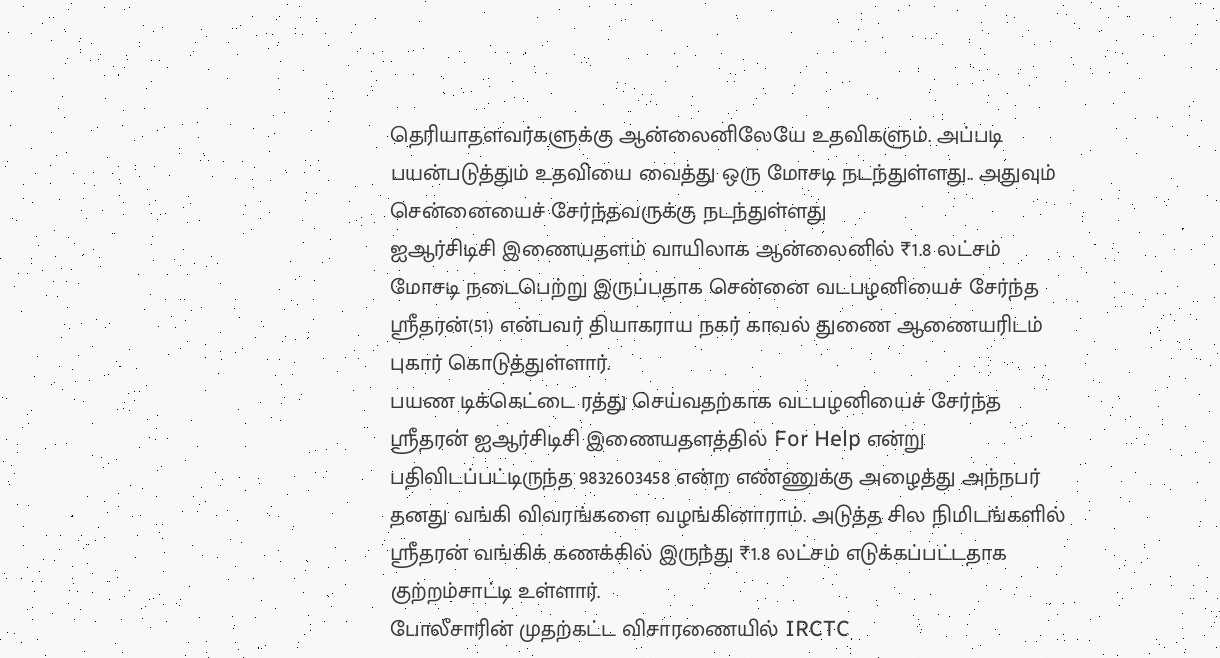தெரியாதளவர்களுக்கு ஆன்லைனிலேயே உதவிகளும். அப்படி பயன்படுத்தும் உதவியை வைத்து ஒரு மோசடி நடந்துள்ளது.. அதுவும் சென்னையைச் சேர்ந்தவருக்கு நடந்துள்ளது
ஐஆர்சிடிசி இணையதளம் வாயிலாக ஆன்லைனில் ₹1.8 லட்சம் மோசடி நடைபெற்று இருப்பதாக சென்னை வடபழனியைச் சேர்ந்த ஸ்ரீதரன்(51) என்பவர் தியாகராய நகர் காவல் துணை ஆணையரிடம் புகார் கொடுத்துள்ளார்.
பயண டிக்கெட்டை ரத்து செய்வதற்காக வடபழனியைச் சேர்ந்த ஸ்ரீதரன் ஐஆர்சிடிசி இணையதளத்தில் For Help என்று பதிவிடப்பட்டிருந்த 9832603458 என்ற எண்ணுக்கு அழைத்து அந்நபர் தனது வங்கி விவரங்களை வழங்கினாராம். அடுத்த சில நிமிடங்களில் ஸ்ரீதரன் வங்கிக் கணக்கில் இருந்து ₹1.8 லட்சம் எடுக்கப்பட்டதாக குற்றம்சாட்டி உள்ளார்.
போலீசாரின் முதற்கட்ட விசாரணையில் IRCTC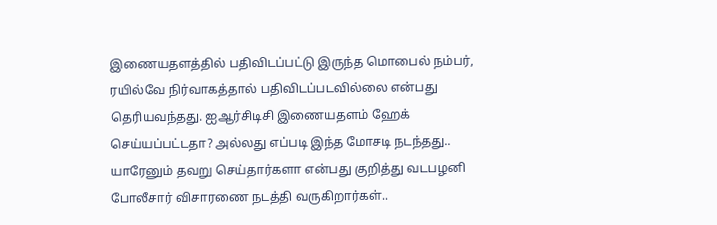இணையதளத்தில் பதிவிடப்பட்டு இருந்த மொபைல் நம்பர், ரயில்வே நிர்வாகத்தால் பதிவிடப்படவில்லை என்பது தெரியவந்தது. ஐஆர்சிடிசி இணையதளம் ஹேக் செய்யப்பட்டதா? அல்லது எப்படி இந்த மோசடி நடந்தது.. யாரேனும் தவறு செய்தார்களா என்பது குறித்து வடபழனி போலீசார் விசாரணை நடத்தி வருகிறார்கள்..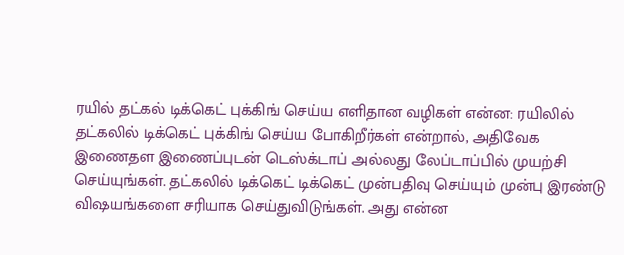ரயில் தட்கல் டிக்கெட் புக்கிங் செய்ய எளிதான வழிகள் என்ன: ரயிலில் தட்கலில் டிக்கெட் புக்கிங் செய்ய போகிறீர்கள் என்றால், அதிவேக இணைதள இணைப்புடன் டெஸ்க்டாப் அல்லது லேப்டாப்பில் முயற்சி செய்யுங்கள். தட்கலில் டிக்கெட் டிக்கெட் முன்பதிவு செய்யும் முன்பு இரண்டு விஷயங்களை சரியாக செய்துவிடுங்கள். அது என்ன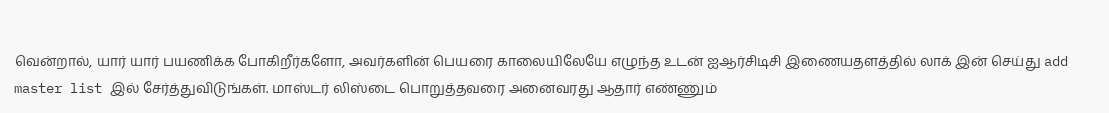வென்றால், யார் யார் பயணிக்க போகிறீர்களோ, அவர்களின் பெயரை காலையிலேயே எழுந்த உடன் ஐஆர்சிடிசி இணையதளத்தில் லாக் இன் செய்து add master list இல் சேர்த்துவிடுங்கள். மாஸ்டர் லிஸ்டை பொறுத்தவரை அனைவரது ஆதார் எண்ணும்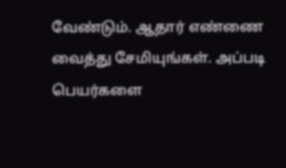வேண்டும். ஆதார் எண்ணை வைத்து சேமியுங்கள். அப்படி பெயர்களை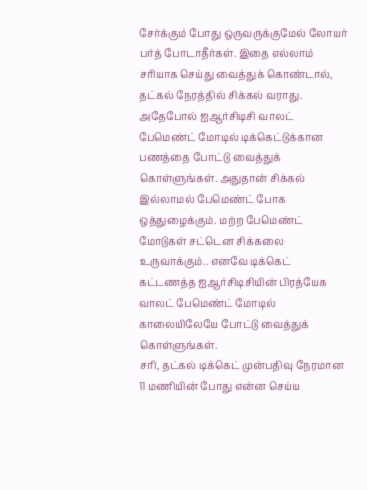சேர்க்கும் போது ஒருவருக்குமேல் லோயர் பர்த் போடாதீர்கள். இதை எல்லாம் சரியாக செய்து வைத்துக் கொண்டால், தட்கல் நேரத்தில் சிக்கல் வராது.
அதேபோல் ஐஆர்சிடிசி வாலட் பேமெண்ட் மோடில் டிக்கெட்டுக்கான பணத்தை போட்டு வைத்துக் கொள்ளுங்கள். அதுதான் சிக்கல் இல்லாமல் பேமெண்ட் போக ஒத்துழைக்கும். மற்ற பேமெண்ட் மோடுகள் சட்டென சிக்கலை உருவாக்கும்.. எனவே டிக்கெட் கட்டணத்த ஐஆர்சிடிசியின் பிரத்யேக வாலட் பேமெண்ட் மோடில் காலையிலேயே போட்டு வைத்துக் கொள்ளுங்கள்.
சரி, தட்கல் டிக்கெட் முன்பதிவு நேரமான 11 மணியின் போது என்ன செய்ய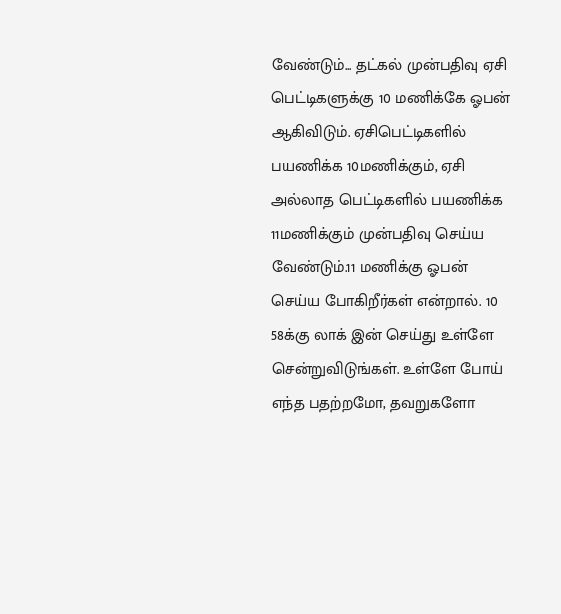வேண்டும்... தட்கல் முன்பதிவு ஏசி பெட்டிகளுக்கு 10 மணிக்கே ஓபன் ஆகிவிடும். ஏசிபெட்டிகளில் பயணிக்க 10மணிக்கும், ஏசி அல்லாத பெட்டிகளில் பயணிக்க 11மணிக்கும் முன்பதிவு செய்ய வேண்டும்.11 மணிக்கு ஓபன் செய்ய போகிறீர்கள் என்றால். 10 58க்கு லாக் இன் செய்து உள்ளே சென்றுவிடுங்கள். உள்ளே போய் எந்த பதற்றமோ, தவறுகளோ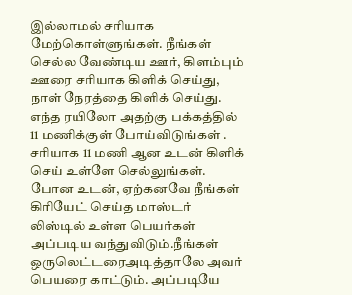இல்லாமல் சரியாக மேற்கொள்ளுங்கள். நீங்கள் செல்ல வேண்டிய ஊர், கிளம்பும் ஊரை சரியாக கிளிக் செய்து, நாள் நேரத்தை கிளிக் செய்து. எந்த ரயிலோ அதற்கு பக்கத்தில் 11 மணிக்குள் போய்விடுங்கள் .
சரியாக 11 மணி ஆன உடன் கிளிக் செய் உள்ளே செல்லுங்கள். போன உடன், ஏற்கனவே நீங்கள் கிரியேட் செய்த மாஸ்டர் லிஸ்டில் உள்ள பெயர்கள் அப்படிய வந்துவிடும்.நீங்கள் ஒருலெட்டரைஅடித்தாலே அவர் பெயரை காட்டும். அப்படியே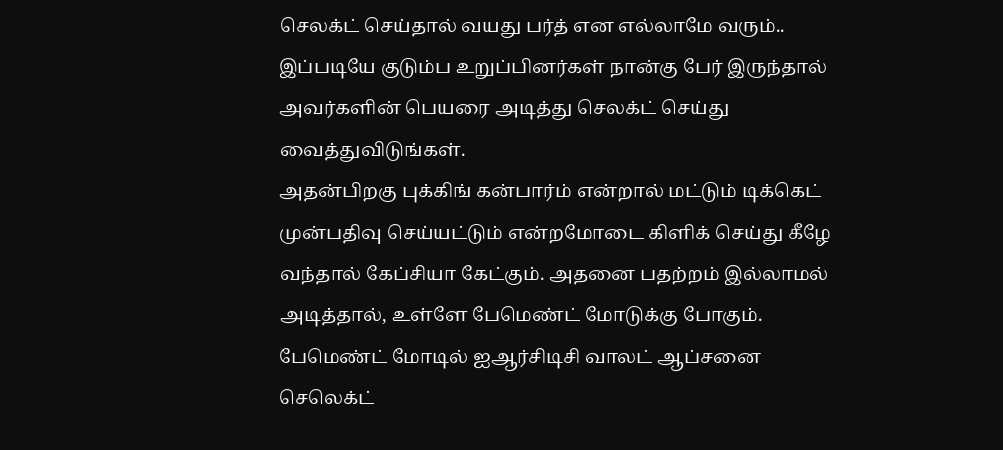செலக்ட் செய்தால் வயது பர்த் என எல்லாமே வரும்.. இப்படியே குடும்ப உறுப்பினர்கள் நான்கு பேர் இருந்தால் அவர்களின் பெயரை அடித்து செலக்ட் செய்து வைத்துவிடுங்கள்.
அதன்பிறகு புக்கிங் கன்பார்ம் என்றால் மட்டும் டிக்கெட் முன்பதிவு செய்யட்டும் என்றமோடை கிளிக் செய்து கீழே வந்தால் கேப்சியா கேட்கும். அதனை பதற்றம் இல்லாமல் அடித்தால், உள்ளே பேமெண்ட் மோடுக்கு போகும். பேமெண்ட் மோடில் ஐஆர்சிடிசி வாலட் ஆப்சனை செலெக்ட்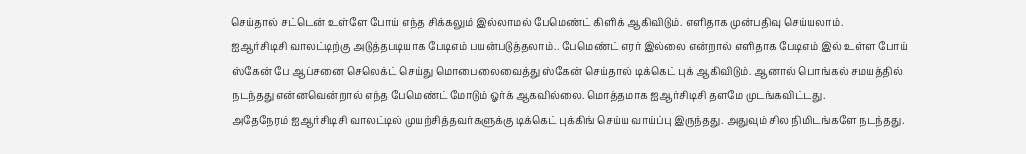செய்தால் சட்டென் உள்ளே போய் எந்த சிக்கலும் இல்லாமல் பேமெண்ட் கிளிக் ஆகிவிடும். எளிதாக முன்பதிவு செய்யலாம்.
ஐஆர்சிடிசி வாலட்டிற்கு அடுத்தபடியாக பேடிஎம் பயன்படுத்தலாம்.. பேமெண்ட் எரர் இல்லை என்றால் எளிதாக பேடிஎம் இல் உள்ள போய் ஸ்கேன் பே ஆப்சனை செலெக்ட் செய்து மொபைலைவைத்து ஸ்கேன் செய்தால் டிக்கெட் புக் ஆகிவிடும். ஆனால் பொங்கல் சமயத்தில் நடந்தது என்னவென்றால் எந்த பேமெண்ட் மோடும் ஓர்க் ஆகவில்லை. மொத்தமாக ஐஆர்சிடிசி தளமே முடங்கவிட்டது.
அதேநேரம் ஐஆர்சிடிசி வாலட்டில் முயற்சித்தவர்களுக்கு டிக்கெட் புக்கிங் செய்ய வாய்ப்பு இருந்தது. அதுவும் சில நிமிடங்களே நடந்தது.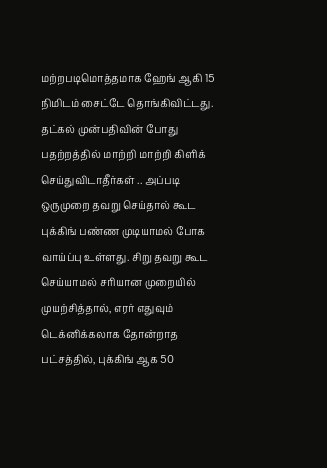மற்றபடிமொத்தமாக ஹேங் ஆகி 15 நிமிடம் சைட்டே தொங்கிவிட்டது. தட்கல் முன்பதிவின் போது பதற்றத்தில் மாற்றி மாற்றி கிளிக் செய்துவிடாதீர்கள் .. அப்படி ஒருமுறை தவறு செய்தால் கூட புக்கிங் பண்ண முடியாமல் போக வாய்ப்பு உள்ளது. சிறு தவறு கூட செய்யாமல் சரியான முறையில் முயற்சித்தால், எரர் எதுவும் டெக்னிக்கலாக தோன்றாத பட்சத்தில், புக்கிங் ஆக 50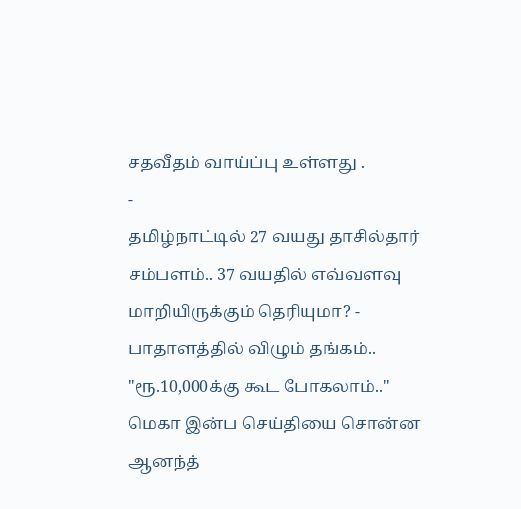சதவீதம் வாய்ப்பு உள்ளது .
-
தமிழ்நாட்டில் 27 வயது தாசில்தார் சம்பளம்.. 37 வயதில் எவ்வளவு மாறியிருக்கும் தெரியுமா? -
பாதாளத்தில் விழும் தங்கம்.. "ரூ.10,000க்கு கூட போகலாம்.." மெகா இன்ப செய்தியை சொன்ன ஆனந்த்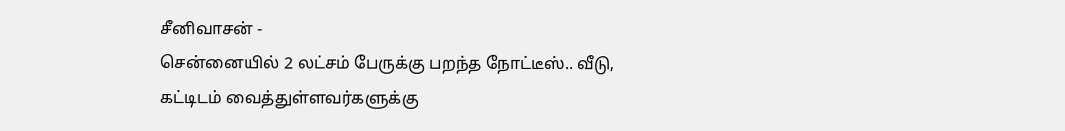சீனிவாசன் -
சென்னையில் 2 லட்சம் பேருக்கு பறந்த நோட்டீஸ்.. வீடு, கட்டிடம் வைத்துள்ளவர்களுக்கு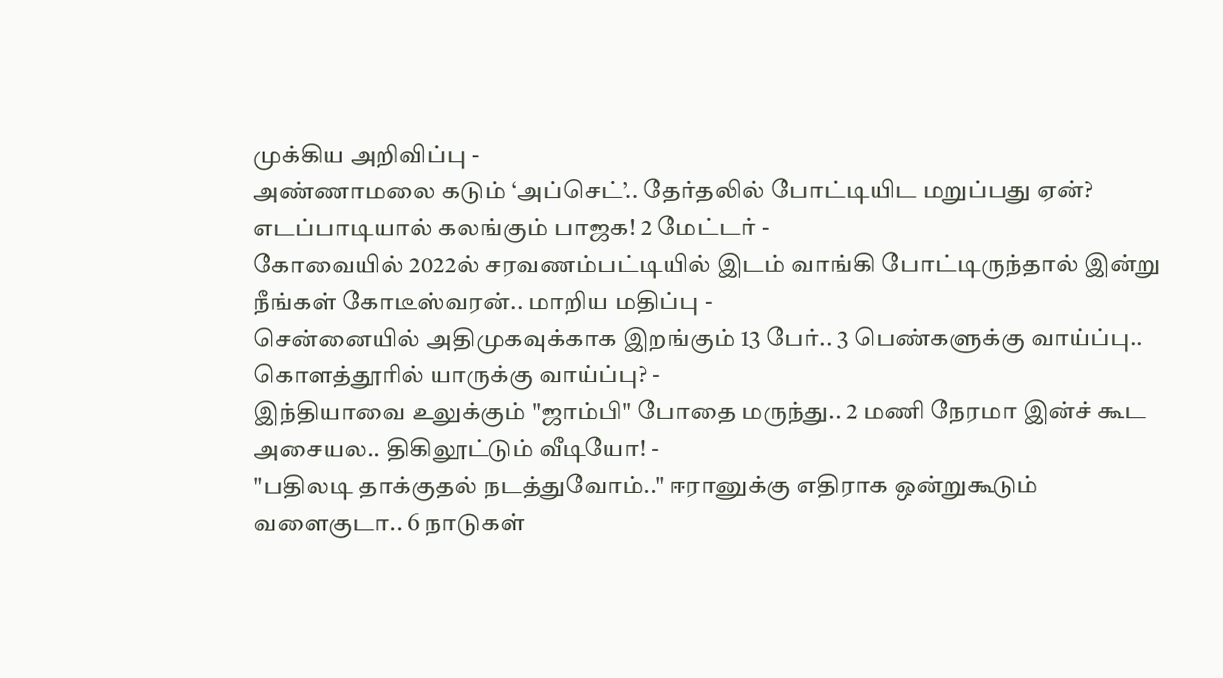முக்கிய அறிவிப்பு -
அண்ணாமலை கடும் ‘அப்செட்’.. தேர்தலில் போட்டியிட மறுப்பது ஏன்? எடப்பாடியால் கலங்கும் பாஜக! 2 மேட்டர் -
கோவையில் 2022ல் சரவணம்பட்டியில் இடம் வாங்கி போட்டிருந்தால் இன்று நீங்கள் கோடீஸ்வரன்.. மாறிய மதிப்பு -
சென்னையில் அதிமுகவுக்காக இறங்கும் 13 பேர்.. 3 பெண்களுக்கு வாய்ப்பு.. கொளத்தூரில் யாருக்கு வாய்ப்பு? -
இந்தியாவை உலுக்கும் "ஜாம்பி" போதை மருந்து.. 2 மணி நேரமா இன்ச் கூட அசையல.. திகிலூட்டும் வீடியோ! -
"பதிலடி தாக்குதல் நடத்துவோம்.." ஈரானுக்கு எதிராக ஒன்றுகூடும் வளைகுடா.. 6 நாடுகள்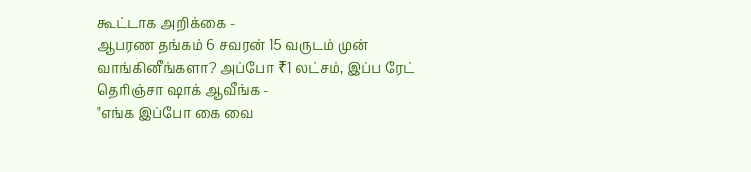கூட்டாக அறிக்கை -
ஆபரண தங்கம் 6 சவரன் 15 வருடம் முன் வாங்கினீங்களா? அப்போ ₹1 லட்சம், இப்ப ரேட் தெரிஞ்சா ஷாக் ஆவீங்க -
"எங்க இப்போ கை வை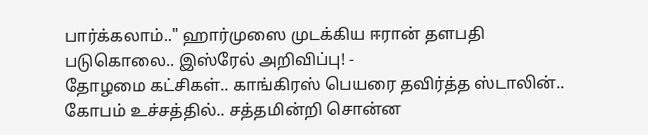பார்க்கலாம்.." ஹார்முஸை முடக்கிய ஈரான் தளபதி படுகொலை.. இஸ்ரேல் அறிவிப்பு! -
தோழமை கட்சிகள்.. காங்கிரஸ் பெயரை தவிர்த்த ஸ்டாலின்.. கோபம் உச்சத்தில்.. சத்தமின்றி சொன்ன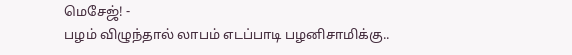மெசேஜ்! -
பழம் விழுந்தால் லாபம் எடப்பாடி பழனிசாமிக்கு..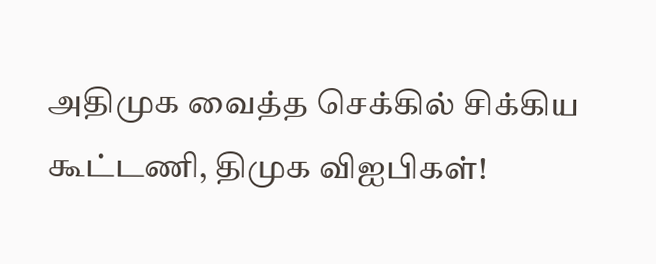அதிமுக வைத்த செக்கில் சிக்கிய கூட்டணி, திமுக விஐபிகள்!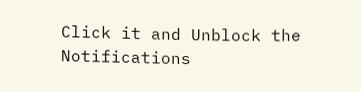Click it and Unblock the Notifications